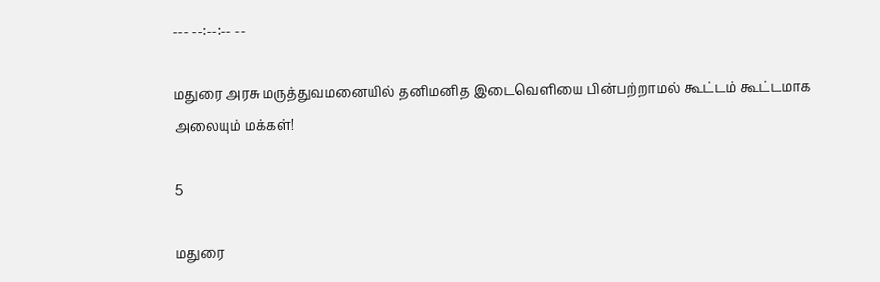--- --:--:-- --

மதுரை அரசு மருத்துவமனையில் தனிமனித இடைவெளியை பின்பற்றாமல் கூட்டம் கூட்டமாக அலையும் மக்கள்!

5

மதுரை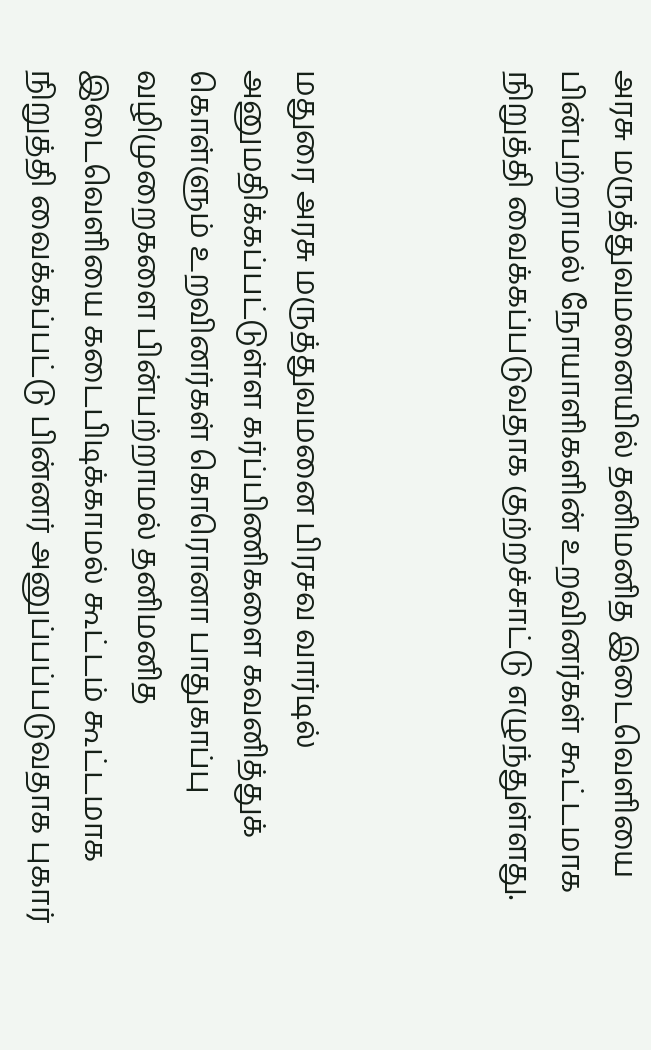அரசு மருத்துவமனையில் தனிமனித இடைவெளியை பின்பற்றாமல் நோயாளிகளின் உறவினர்கள் கூட்டமாக நிறுத்தி வைக்கப்படுவதாக குற்றச்சாட்டு எழுந்துள்ளது.



மதுரை அரசு மருத்துவமனை பிரசவ வார்டில் அனுமதிக்கப்பட்டுள்ள கர்ப்பிணிகளை கவனித்துக் கொள்ளும் உறவினர்கள் கொரொனா பாதுகாப்பு வழிமுறைகளை பின்பற்றாமல் தனிமனித இடைவெளியை கடைபிடிக்காமல் கூட்டம் கூட்டமாக நிறுத்தி வைக்கப்பட்டு பின்னர் அனுப்பப்படுவதாக புகார்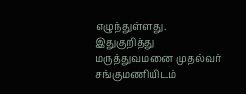எழுந்துள்ளது. இதுகுறித்து மருத்துவமனை முதல்வர் சங்குமணியிடம்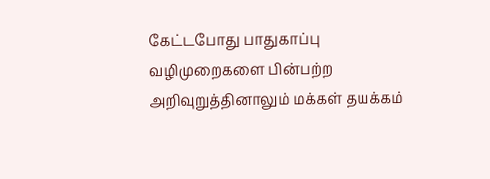கேட்டபோது பாதுகாப்பு வழிமுறைகளை பின்பற்ற அறிவுறுத்தினாலும் மக்கள் தயக்கம்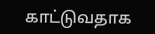காட்டுவதாக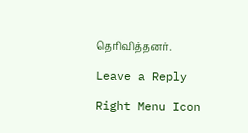தெரிவித்தனர்.

Leave a Reply

Right Menu Icon